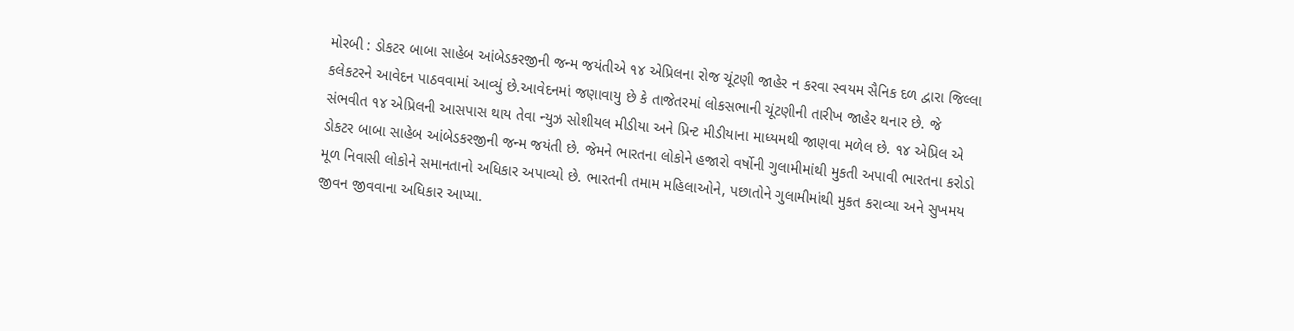મોરબી : ડોકટર બાબા સાહેબ આંબેડકરજીની જન્મ જયંતીએ ૧૪ એપ્રિલના રોજ ચૂંટણી જાહેર ન કરવા સ્વયમ સૈનિક દળ દ્વારા જિલ્લા કલેકટરને આવેદન પાઠવવામાં આવ્યું છે.આવેદનમાં જણાવાયુ છે કે તાજેતરમાં લોકસભાની ચૂંટણીની તારીખ જાહેર થનાર છે. જે સંભવીત ૧૪ એપ્રિલની આસપાસ થાય તેવા ન્યુઝ સોશીયલ મીડીયા અને પ્રિન્ટ મીડીયાના માધ્યમથી જાણવા મળેલ છે. ૧૪ એપ્રિલ એ ડોકટર બાબા સાહેબ આંબેડકરજીની જન્મ જયંતી છે. જેમને ભારતના લોકોને હજારો વર્ષોની ગુલામીમાંથી મુકતી અપાવી ભારતના કરોડો મૂળ નિવાસી લોકોને સમાનતાનો અધિકાર અપાવ્યો છે. ભારતની તમામ મહિલાઓને, પછાતોને ગુલામીમાંથી મુકત કરાવ્યા અને સુખમય જીવન જીવવાના અધિકાર આપ્યા.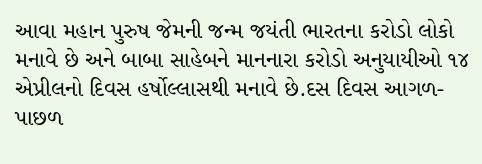આવા મહાન પુરુષ જેમની જન્મ જયંતી ભારતના કરોડો લોકો મનાવે છે અને બાબા સાહેબને માનનારા કરોડો અનુયાયીઓ ૧૪ એપ્રીલનો દિવસ હર્ષોલ્લાસથી મનાવે છે.દસ દિવસ આગળ-પાછળ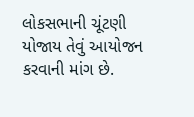લોકસભાની ચૂંટણી યોજાય તેવું આયોજન કરવાની માંગ છે.